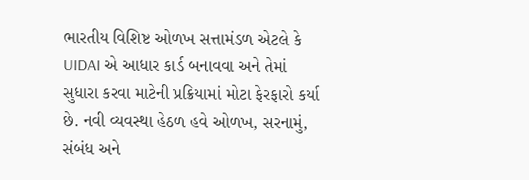ભારતીય વિશિષ્ટ ઓળખ સત્તામંડળ એટલે કે UIDAI એ આધાર કાર્ડ બનાવવા અને તેમાં સુધારા કરવા માટેની પ્રક્રિયામાં મોટા ફેરફારો કર્યા છે. નવી વ્યવસ્થા હેઠળ હવે ઓળખ, સરનામું, સંબંધ અને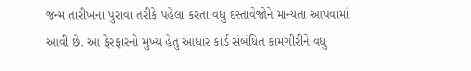જન્મ તારીખના પુરાવા તરીકે પહેલા કરતા વધુ દસ્તાવેજોને માન્યતા આપવામાં આવી છે. આ ફેરફારનો મુખ્ય હેતુ આધાર કાર્ડ સંબંધિત કામગીરીને વધુ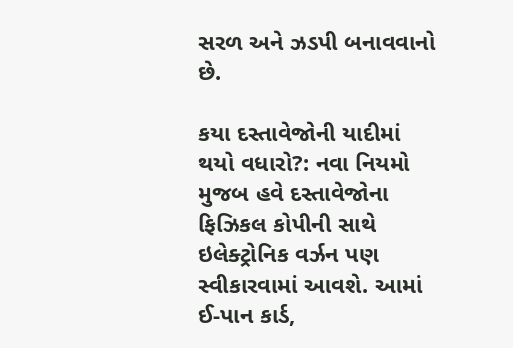સરળ અને ઝડપી બનાવવાનો છે.

કયા દસ્તાવેજોની યાદીમાં થયો વધારો?: નવા નિયમો મુજબ હવે દસ્તાવેજોના ફિઝિકલ કોપીની સાથે ઇલેક્ટ્રોનિક વર્ઝન પણ સ્વીકારવામાં આવશે. આમાં ઈ-પાન કાર્ડ,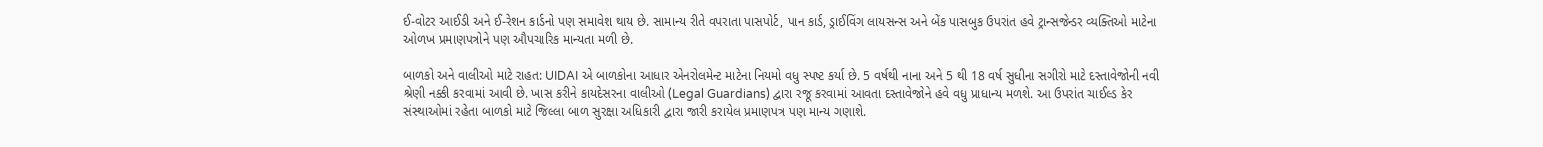ઈ-વોટર આઈડી અને ઈ-રેશન કાર્ડનો પણ સમાવેશ થાય છે. સામાન્ય રીતે વપરાતા પાસપોર્ટ, પાન કાર્ડ, ડ્રાઈવિંગ લાયસન્સ અને બેંક પાસબુક ઉપરાંત હવે ટ્રાન્સજેન્ડર વ્યક્તિઓ માટેના ઓળખ પ્રમાણપત્રોને પણ ઔપચારિક માન્યતા મળી છે.

બાળકો અને વાલીઓ માટે રાહત: UIDAI એ બાળકોના આધાર એનરોલમેન્ટ માટેના નિયમો વધુ સ્પષ્ટ કર્યા છે. 5 વર્ષથી નાના અને 5 થી 18 વર્ષ સુધીના સગીરો માટે દસ્તાવેજોની નવી શ્રેણી નક્કી કરવામાં આવી છે. ખાસ કરીને કાયદેસરના વાલીઓ (Legal Guardians) દ્વારા રજૂ કરવામાં આવતા દસ્તાવેજોને હવે વધુ પ્રાધાન્ય મળશે. આ ઉપરાંત ચાઈલ્ડ કેર સંસ્થાઓમાં રહેતા બાળકો માટે જિલ્લા બાળ સુરક્ષા અધિકારી દ્વારા જારી કરાયેલ પ્રમાણપત્ર પણ માન્ય ગણાશે.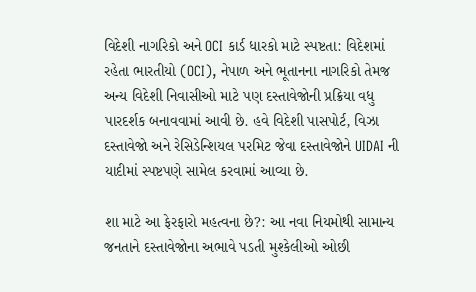વિદેશી નાગરિકો અને OCI કાર્ડ ધારકો માટે સ્પષ્ટતા: વિદેશમાં રહેતા ભારતીયો (OCI), નેપાળ અને ભૂતાનના નાગરિકો તેમજ અન્ય વિદેશી નિવાસીઓ માટે પણ દસ્તાવેજોની પ્રક્રિયા વધુ પારદર્શક બનાવવામાં આવી છે. હવે વિદેશી પાસપોર્ટ, વિઝા દસ્તાવેજો અને રેસિડેન્શિયલ પરમિટ જેવા દસ્તાવેજોને UIDAI ની યાદીમાં સ્પષ્ટપણે સામેલ કરવામાં આવ્યા છે.

શા માટે આ ફેરફારો મહત્વના છે?: આ નવા નિયમોથી સામાન્ય જનતાને દસ્તાવેજોના અભાવે પડતી મુશ્કેલીઓ ઓછી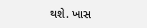થશે. ખાસ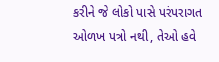કરીને જે લોકો પાસે પરંપરાગત ઓળખ પત્રો નથી, તેઓ હવે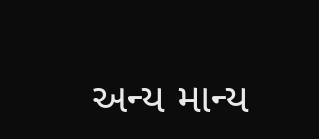અન્ય માન્ય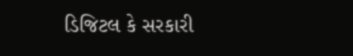ડિજિટલ કે સરકારી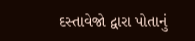દસ્તાવેજો દ્વારા પોતાનું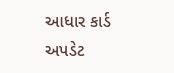આધાર કાર્ડ અપડેટ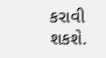કરાવી શકશે.